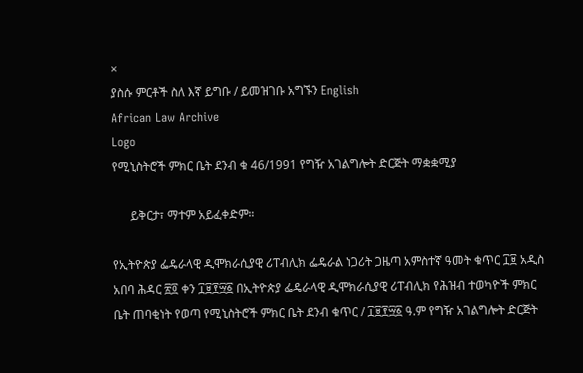×
ያስሱ ምርቶች ስለ እኛ ይግቡ / ይመዝገቡ አግኙን English
African Law Archive
Logo
የሚኒስትሮች ምክር ቤት ደንብ ቁ 46/1991 የግዥ አገልግሎት ድርጅት ማቋቋሚያ

      ይቅርታ፣ ማተም አይፈቀድም።

የኢትዮጵያ ፌዴራላዊ ዲሞክራሲያዊ ሪፐብሊክ ፌዴራል ነጋሪት ጋዜጣ አምስተኛ ዓመት ቁጥር ፲፱ አዲስ አበባ ሕዳር ፳፬ ቀን ፲፱፻፵፩ በኢትዮጵያ ፌዴራላዊ ዲሞክራሲያዊ ሪፐብሊክ የሕዝብ ተወካዮች ምክር ቤት ጠባቂነት የወጣ የሚኒስትሮች ምክር ቤት ደንብ ቁጥር / ፲፱፻፵፩ ዓ.ም የግዥ አገልግሎት ድርጅት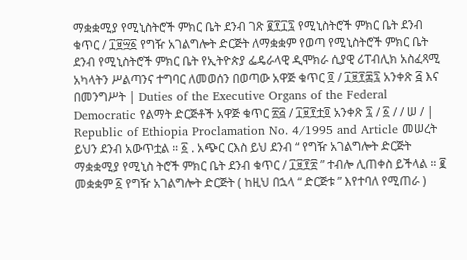ማቋቋሚያ የሚኒስትሮች ምክር ቤት ደንብ ገጽ ፪፻፲፯ የሚኒስትሮች ምክር ቤት ደንብ ቁጥር / ፲፱፵፩ የግዥ አገልግሎት ድርጅት ለማቋቋም የወጣ የሚኒስትሮች ምክር ቤት ደንብ የሚኒስትሮች ምክር ቤት የኢትዮጵያ ፌዴራላዊ ዲሞክራ ሲያዊ ሪፐብሊክ አስፈጻሚ አካላትን ሥልጣንና ተግባር ለመወሰን በወጣው አዋጅ ቁጥር ፬ / ፲፱፻፷፯ አንቀጽ ፭ እና በመንግሥት | Duties of the Executive Organs of the Federal Democratic የልማት ድርጅቶች አዋጅ ቁጥር ፳፭ / ፲፱፻ቷ፬ አንቀጽ ፯ / ፩ / / ሠ / | Republic of Ethiopia Proclamation No. 4/1995 and Article መሠረት ይህን ደንብ አውጥቷል ። ፩ . አጭር ርእስ ይህ ደንብ “ የግዥ አገልግሎት ድርጅት ማቋቋሚያ የሚኒስ ትሮች ምክር ቤት ደንብ ቁጥር / ፲፱፻፳ ” ተብሎ ሊጠቀስ ይችላል ። ፪ መቋቋም ፩ የግዥ አገልግሎት ድርጅት ( ከዚህ በኋላ “ ድርጅቱ ” እየተባለ የሚጠራ )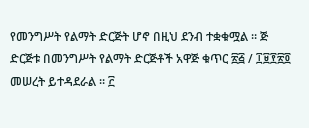የመንግሥት የልማት ድርጅት ሆኖ በዚህ ደንብ ተቋቁሟል ። ጅ ድርጅቱ በመንግሥት የልማት ድርጅቶች አዋጅ ቁጥር ፳፭ / ፲፱፻፳፬ መሠረት ይተዳደራል ። ፫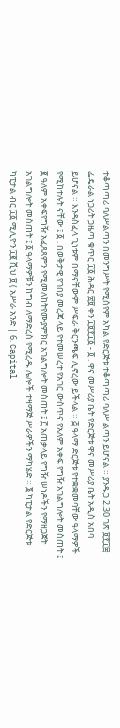ተቆጣጣሪ ባለሥልጣን በመንግሥት የሚሰየም አካል የድርጅቱ ተቆጣጣሪ ባለሥ ልጣን ይሆናል ። ያንዱጋ 2.30 ገጽ ፱፻፲፰ ፌዴራል ነጋሪት ጋዜጣ ቁጥር ፲፩ ሕዳር ፳፱ ቀን ፲፱፻፲፩ - ፬ . ዋና መሥሪያ ቤት የድርጅቱ ዋና መሥሪያ ቤት አዲስ አበባ ይሆናል ። እንዳስፈላ ጊነቱም በማናቸውም ሥፍራ ቅርንጫፍ ሊኖረው ይችላል ። ፭ ዓላማ ድርጅቱ የተቋቋመባቸው ዓላማዎች የሚከተሉት ናቸው ፤ ፩ . በወቅታዊ የገበያ መረጃ ላይ የተመሠረተ የአገር ውስጥና የአለም አቀፍ የግዥ አገልግሎት መስጠት ፤ ፪ ዓለም አቀፍየግዥ አፈጸጸምን የሚመለከትየሙያምክር አገልግሎት መስጠት ፤ ፫ አጠቃላይ የግዥ ሠነዶችን የማዘጋጀት አገልግሎት መስጠት ፤ ፩ ዓላማዎቹን ከግብ ለማድረስ የሚረዱ ሌሎች ተዛማጅ ሥራዎችን ማካሄድ ። ፮ ካፒታል የድርጅቱ ካፒታል ብር ፲፩ ሚሊዮን ፲፪ ሺህ ፱ ( አሥራ አንድ | 6. Capital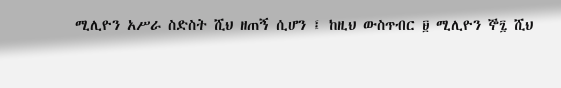ሚሊዮን አሥራ ስድስት ሺህ ዘጠኝ ሲሆን ፤ ከዚህ ውስጥብር ፱ ሚሊዮን ኞ፯ ሺህ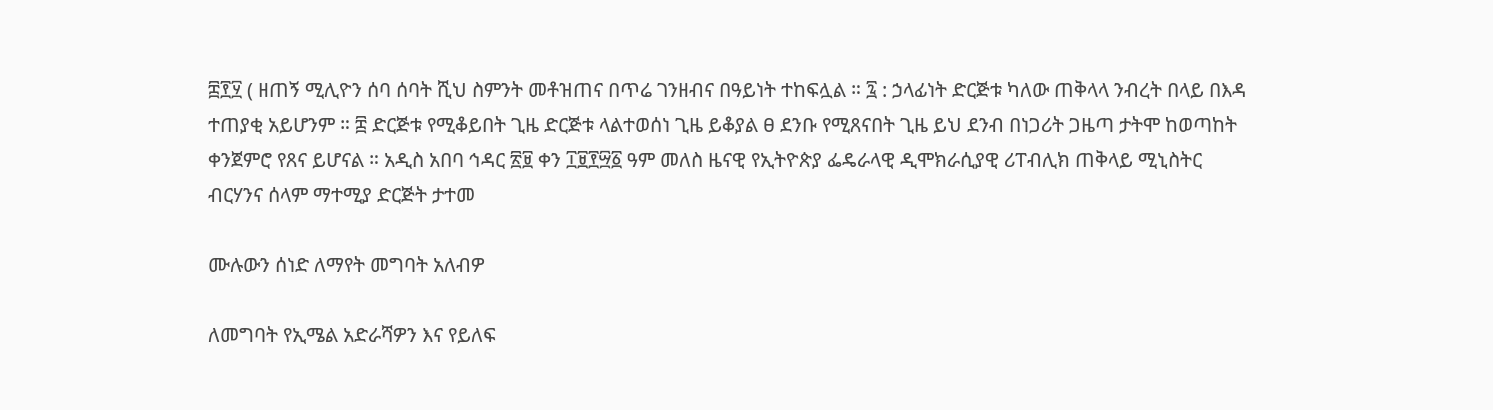፰፻፶ ( ዘጠኝ ሚሊዮን ሰባ ሰባት ሺህ ስምንት መቶዝጠና በጥሬ ገንዘብና በዓይነት ተከፍሏል ። ፯ : ኃላፊነት ድርጅቱ ካለው ጠቅላላ ንብረት በላይ በእዳ ተጠያቂ አይሆንም ። ፰ ድርጅቱ የሚቆይበት ጊዜ ድርጅቱ ላልተወሰነ ጊዜ ይቆያል ፀ ደንቡ የሚጸናበት ጊዜ ይህ ደንብ በነጋሪት ጋዜጣ ታትሞ ከወጣከት ቀንጀምሮ የጸና ይሆናል ። አዲስ አበባ ኅዳር ፳፱ ቀን ፲፱፻፵፩ ዓም መለስ ዜናዊ የኢትዮጵያ ፌዴራላዊ ዲሞክራሲያዊ ሪፐብሊክ ጠቅላይ ሚኒስትር ብርሃንና ሰላም ማተሚያ ድርጅት ታተመ

ሙሉውን ሰነድ ለማየት መግባት አለብዎ

ለመግባት የኢሜል አድራሻዎን እና የይለፍ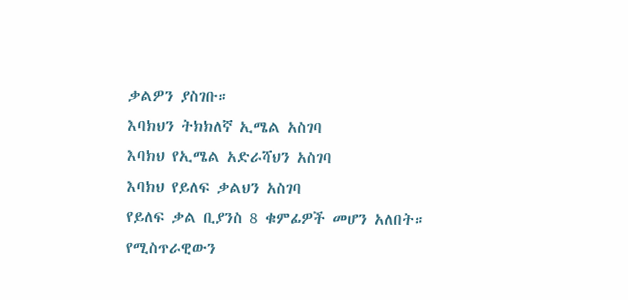ቃልዎን ያስገቡ።
እባክህን ትክክለኛ ኢሜል አስገባ
እባክህ የኢሜል አድራሻህን አስገባ
እባክህ የይለፍ ቃልህን አስገባ
የይለፍ ቃል ቢያንስ 8 ቁምፊዎች መሆን አለበት።
የሚስጥራዊውን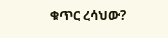ቁጥር ረሳህው?